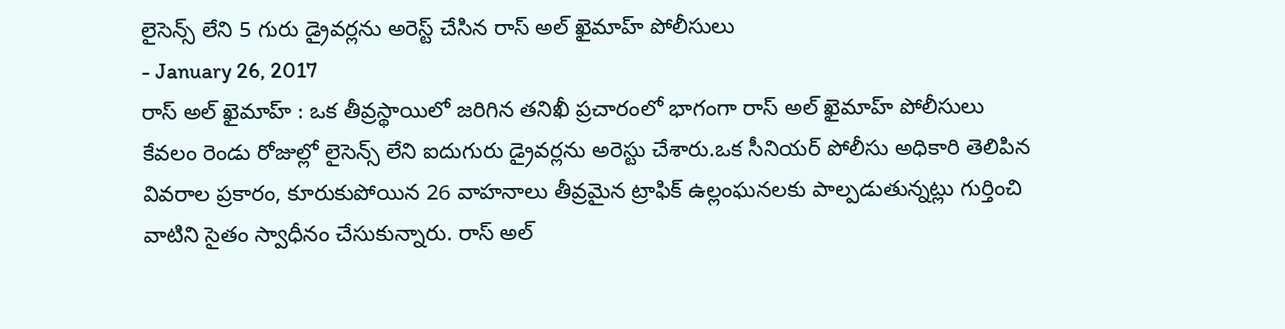లైసెన్స్ లేని 5 గురు డ్రైవర్లను అరెస్ట్ చేసిన రాస్ అల్ ఖైమాహ్ పోలీసులు
- January 26, 2017
రాస్ అల్ ఖైమాహ్ : ఒక తీవ్రస్థాయిలో జరిగిన తనిఖీ ప్రచారంలో భాగంగా రాస్ అల్ ఖైమాహ్ పోలీసులు కేవలం రెండు రోజుల్లో లైసెన్స్ లేని ఐదుగురు డ్రైవర్లను అరెస్టు చేశారు.ఒక సీనియర్ పోలీసు అధికారి తెలిపిన వివరాల ప్రకారం, కూరుకుపోయిన 26 వాహనాలు తీవ్రమైన ట్రాఫిక్ ఉల్లంఘనలకు పాల్పడుతున్నట్లు గుర్తించి వాటిని సైతం స్వాధీనం చేసుకున్నారు. రాస్ అల్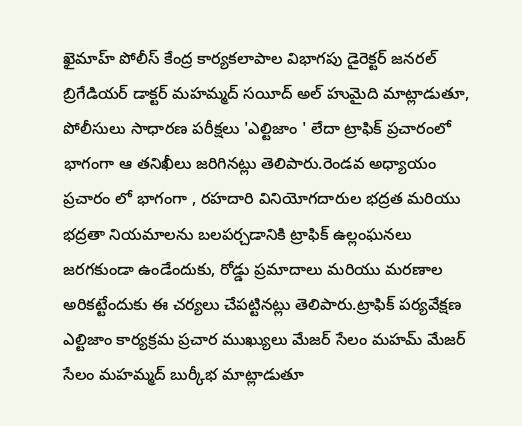ఖైమాహ్ పోలీస్ కేంద్ర కార్యకలాపాల విభాగపు డైరెక్టర్ జనరల్ బ్రిగేడియర్ డాక్టర్ మహమ్మద్ సయీద్ అల్ హుమైది మాట్లాడుతూ, పోలీసులు సాధారణ పరీక్షలు 'ఎల్టిజాం ' లేదా ట్రాఫిక్ ప్రచారంలో భాగంగా ఆ తనిఖీలు జరిగినట్లు తెలిపారు.రెండవ అధ్యాయం ప్రచారం లో భాగంగా , రహదారి వినియోగదారుల భద్రత మరియు భద్రతా నియమాలను బలపర్చడానికి ట్రాఫిక్ ఉల్లంఘనలు జరగకుండా ఉండేందుకు, రోడ్డు ప్రమాదాలు మరియు మరణాల అరికట్టేందుకు ఈ చర్యలు చేపట్టినట్లు తెలిపారు.ట్రాఫిక్ పర్యవేక్షణ ఎల్టిజాం కార్యక్రమ ప్రచార ముఖ్యులు మేజర్ సేలం మహమ్ మేజర్ సేలం మహమ్మద్ బుర్కీభ మాట్లాడుతూ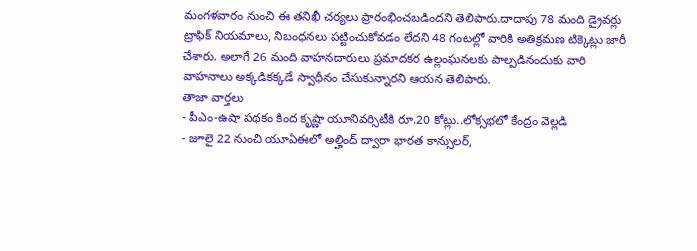మంగళవారం నుంచి ఈ తనిఖీ చర్యలు ప్రారంభించబడిందని తెలిపారు.దాదాపు 78 మంది డ్రైవర్లు ట్రాఫిక్ నియమాలు, నిబంధనలు పట్టించుకోవడం లేదని 48 గంటల్లో వారికి అతిక్రమణ టిక్కెట్లు జారీ చేశారు. అలాగే 26 మంది వాహనదారులు ప్రమాదకర ఉల్లంఘనలకు పాల్పడినందుకు వారి వాహనాలు అక్కడికక్కడే స్వాధీనం చేసుకున్నారని ఆయన తెలిపారు.
తాజా వార్తలు
- పీఎం-ఉషా పథకం కింద కృష్ణా యూనివర్సిటీకి రూ.20 కోట్లు..లోక్సభలో కేంద్రం వెల్లడి
- జూలై 22 నుంచి యూఏఈలో అల్హింద్ ద్వారా భారత కాన్సులర్,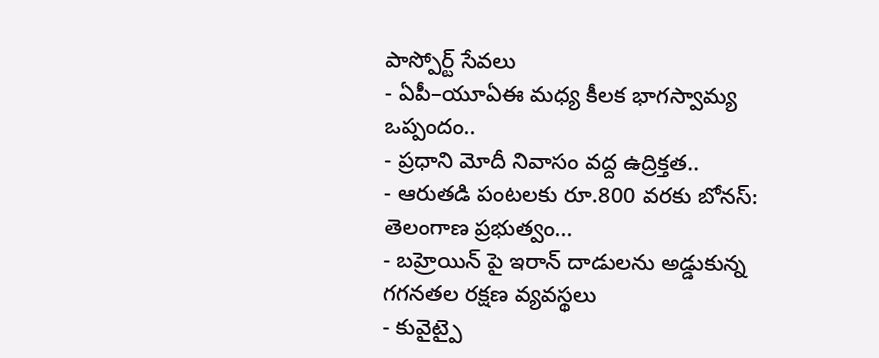పాస్పోర్ట్ సేవలు
- ఏపీ–యూఏఈ మధ్య కీలక భాగస్వామ్య ఒప్పందం..
- ప్రధాని మోదీ నివాసం వద్ద ఉద్రిక్తత..
- ఆరుతడి పంటలకు రూ.800 వరకు బోనస్: తెలంగాణ ప్రభుత్వం...
- బహ్రెయిన్ పై ఇరాన్ దాడులను అడ్డుకున్న గగనతల రక్షణ వ్యవస్థలు
- కువైట్పై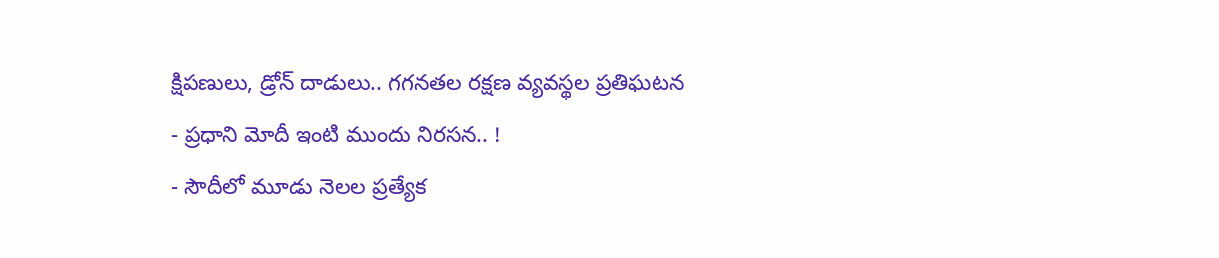క్షిపణులు, డ్రోన్ దాడులు.. గగనతల రక్షణ వ్యవస్థల ప్రతిఘటన
- ప్రధాని మోదీ ఇంటి ముందు నిరసన.. !
- సౌదీలో మూడు నెలల ప్రత్యేక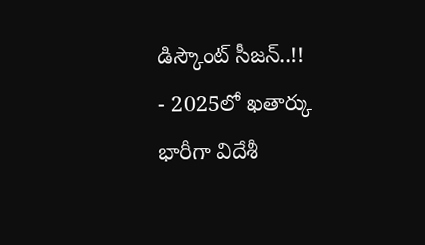డిస్కౌంట్ సీజన్..!!
- 2025లో ఖతార్కు భారీగా విదేశీ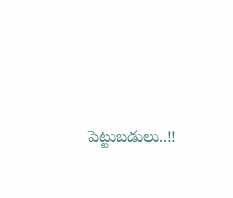పెట్టుబడులు..!!